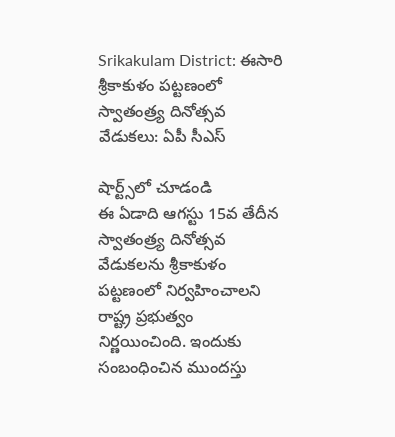Srikakulam District: ఈసారి శ్రీకాకుళం పట్టణంలో స్వాతంత్ర్య దినోత్సవ వేడుకలు: ఏపీ సీఎస్‌

షార్ట్స్‌లో చూడండి
ఈ ఏడాది ఆగస్టు 15వ తేదీన స్వాతంత్ర్య దినోత్సవ వేడుకలను శ్రీకాకుళం పట్టణంలో నిర్వహించాలని రాష్ట్ర ప్రభుత్వం నిర్ణయించింది. ఇందుకు సంబంధించిన ముందస్తు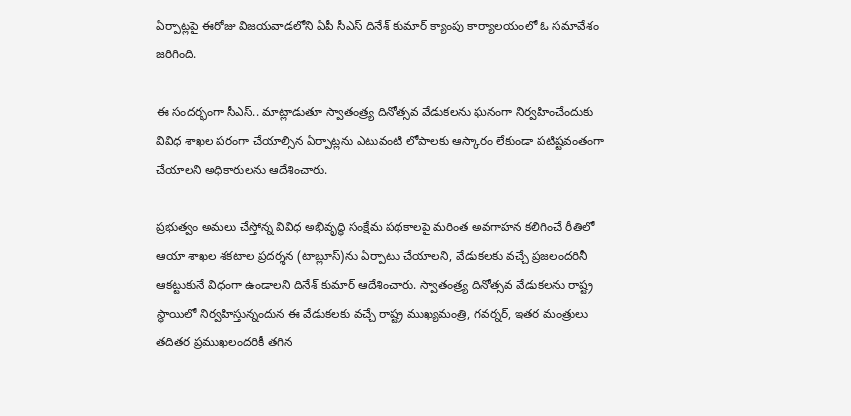ఏర్పాట్లపై ఈరోజు విజయవాడలోని ఏపీ సీఎస్ దినేశ్‌ కుమార్‌ క్యాంపు కార్యాలయంలో ఓ సమావేశం జరిగింది.

ఈ సందర్భంగా సీఎస్‌.. మాట్లాడుతూ స్వాతంత్ర్య దినోత్సవ వేడుకలను ఘనంగా నిర్వహించేందుకు వివిధ శాఖల పరంగా చేయాల్సిన ఏర్పాట్లను ఎటువంటి లోపాలకు ఆస్కారం లేకుండా పటిష్టవంతంగా చేయాలని అధికారులను ఆదేశించారు.

ప్రభుత్వం అమలు చేస్తోన్న వివిధ అభివృద్ధి సంక్షేమ పథకాలపై మరింత అవగాహన కలిగించే రీతిలో ఆయా శాఖల శకటాల ప్రదర్శన (టాబ్లూస్)ను ఏర్పాటు చేయాలని, వేడుకలకు వచ్చే ప్రజలందరినీ ఆకట్టుకునే విధంగా ఉండాలని దినేశ్‌ కుమార్‌ ఆదేశించారు. స్వాతంత్ర్య దినోత్సవ వేడుకలను రాష్ట్ర స్థాయిలో నిర్వహిస్తున్నందున ఈ వేడుకలకు వచ్చే రాష్ట్ర ముఖ్యమంత్రి, గవర్నర్, ఇతర మంత్రులు తదితర ప్రముఖలందరికీ తగిన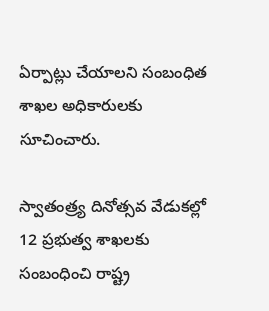ఏర్పాట్లు చేయాలని సంబంధిత శాఖల అధికారులకు సూచించారు.

స్వాతంత్ర్య దినోత్సవ వేడుకల్లో 12 ప్రభుత్వ శాఖలకు సంబంధించి రాష్ట్ర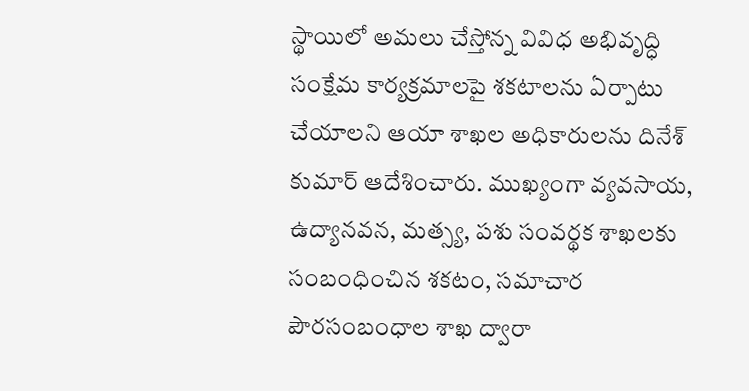స్థాయిలో అమలు చేస్తోన్న వివిధ అభివృద్ధి సంక్షేమ కార్యక్రమాలపై శకటాలను ఏర్పాటు చేయాలని ఆయా శాఖల అధికారులను దినేశ్‌ కుమార్ ఆదేశించారు. ముఖ్యంగా వ్యవసాయ, ఉద్యానవన, మత్స్య, పశు సంవర్థక శాఖలకు సంబంధించిన శకటం, సమాచార పౌరసంబంధాల శాఖ ద్వారా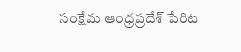సంక్షేమ ఆంధ్రప్రదేశ్ పేరిట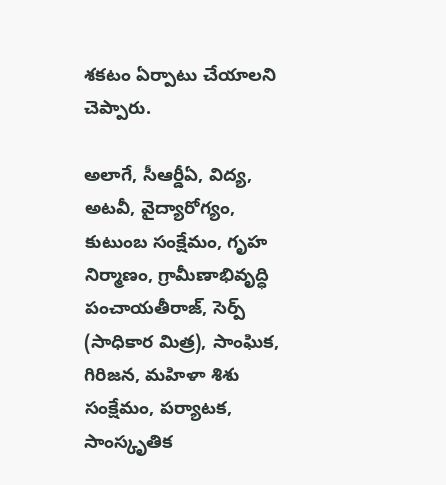శకటం ఏర్పాటు చేయాలని చెప్పారు.

అలాగే, సీఆర్డీఏ, విద్య, అటవీ, వైద్యారోగ్యం, కుటుంబ సంక్షేమం, గృహ నిర్మాణం, గ్రామీణాభివృద్ధి పంచాయతీరాజ్, సెర్ప్ (సాధికార మిత్ర), సాంఘిక, గిరిజన, మహిళా శిశు సంక్షేమం, పర్యాటక, సాంస్కృతిక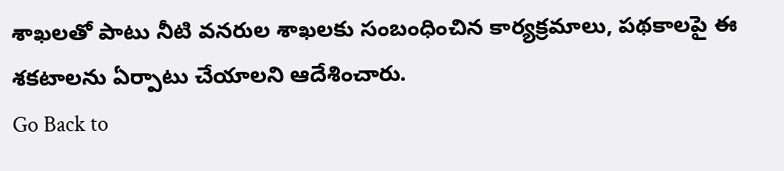శాఖలతో పాటు నీటి వనరుల శాఖలకు సంబంధించిన కార్యక్రమాలు, పథకాలపై ఈ శకటాలను ఏర్పాటు చేయాలని ఆదేశించారు.
Go Back to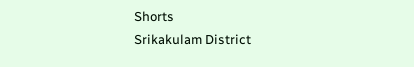Shorts
Srikakulam District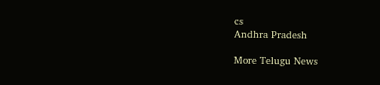cs
Andhra Pradesh

More Telugu News